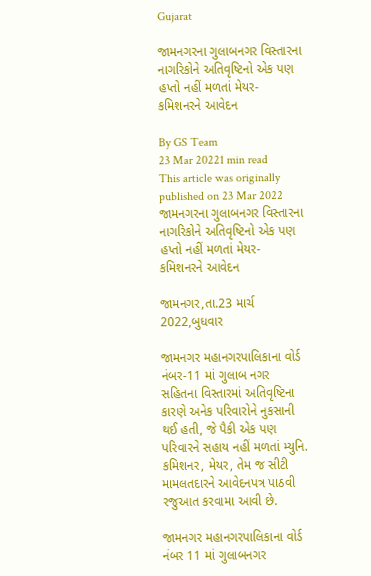Gujarat

જામનગરના ગુલાબનગર વિસ્તારના નાગરિકોને અતિવૃષ્ટિનો એક પણ હપ્તો નહીં મળતાં મેયર- કમિશનરને આવેદન

By GS Team
23 Mar 20221 min read
This article was originally published on 23 Mar 2022
જામનગરના ગુલાબનગર વિસ્તારના નાગરિકોને અતિવૃષ્ટિનો એક પણ હપ્તો નહીં મળતાં મેયર- કમિશનરને આવેદન

જામનગર,તા.23 માર્ચ 2022,બુધવાર

જામનગર મહાનગરપાલિકાના વોર્ડ નંબર-11 માં ગુલાબ નગર સહિતના વિસ્તારમાં અતિવૃષ્ટિના કારણે અનેક પરિવારોને નુકસાની થઈ હતી, જે પૈકી એક પણ પરિવારને સહાય નહીં મળતાં મ્યુનિ. કમિશનર, મેયર, તેમ જ સીટી મામલતદારને આવેદનપત્ર પાઠવી રજુઆત કરવામા આવી છે.

જામનગર મહાનગરપાલિકાના વોર્ડ નંબર 11 માં ગુલાબનગર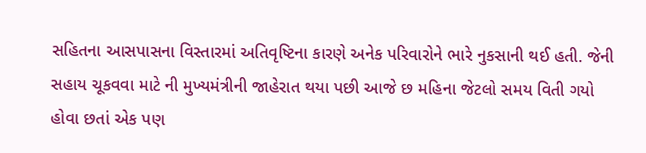સહિતના આસપાસના વિસ્તારમાં અતિવૃષ્ટિના કારણે અનેક પરિવારોને ભારે નુકસાની થઈ હતી. જેની સહાય ચૂકવવા માટે ની મુખ્યમંત્રીની જાહેરાત થયા પછી આજે છ મહિના જેટલો સમય વિતી ગયો હોવા છતાં એક પણ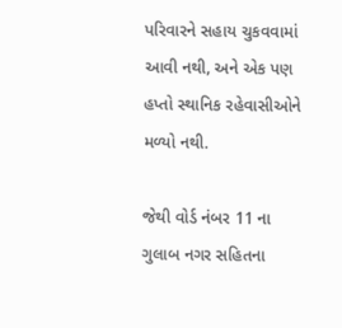પરિવારને સહાય ચુકવવામાં આવી નથી, અને એક પણ હપ્તો સ્થાનિક રહેવાસીઓને મળ્યો નથી.

જેથી વોર્ડ નંબર 11 ના ગુલાબ નગર સહિતના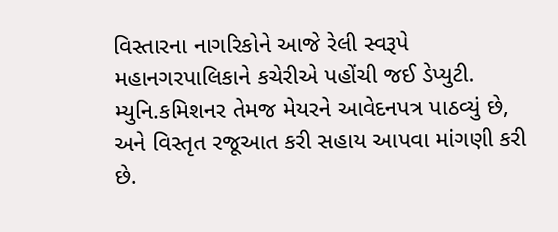વિસ્તારના નાગરિકોને આજે રેલી સ્વરૂપે મહાનગરપાલિકાને કચેરીએ પહોંચી જઈ ડેપ્યુટી. મ્યુનિ.કમિશનર તેમજ મેયરને આવેદનપત્ર પાઠવ્યું છે, અને વિસ્તૃત રજૂઆત કરી સહાય આપવા માંગણી કરી છે.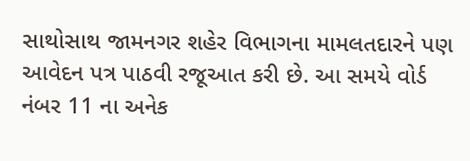સાથોસાથ જામનગર શહેર વિભાગના મામલતદારને પણ આવેદન પત્ર પાઠવી રજૂઆત કરી છે. આ સમયે વોર્ડ નંબર 11 ના અનેક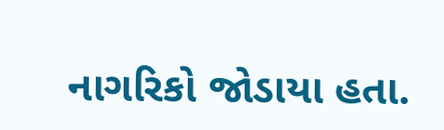નાગરિકો જોડાયા હતા.